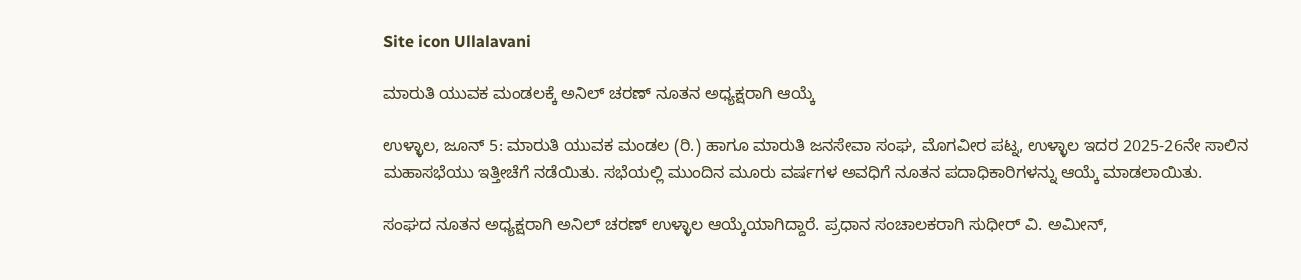Site icon Ullalavani

ಮಾರುತಿ ಯುವಕ ಮಂಡಲಕ್ಕೆ ಅನಿಲ್ ಚರಣ್ ನೂತನ ಅಧ್ಯಕ್ಷರಾಗಿ ಆಯ್ಕೆ

ಉಳ್ಳಾಲ, ಜೂನ್ 5: ಮಾರುತಿ ಯುವಕ ಮಂಡಲ (ರಿ.) ಹಾಗೂ ಮಾರುತಿ ಜನಸೇವಾ ಸಂಘ, ಮೊಗವೀರ ಪಟ್ನ, ಉಳ್ಳಾಲ ಇದರ 2025-26ನೇ ಸಾಲಿನ ಮಹಾಸಭೆಯು ಇತ್ತೀಚೆಗೆ ನಡೆಯಿತು. ಸಭೆಯಲ್ಲಿ ಮುಂದಿನ ಮೂರು ವರ್ಷಗಳ ಅವಧಿಗೆ ನೂತನ ಪದಾಧಿಕಾರಿಗಳನ್ನು ಆಯ್ಕೆ ಮಾಡಲಾಯಿತು.

ಸಂಘದ ನೂತನ ಅಧ್ಯಕ್ಷರಾಗಿ ಅನಿಲ್ ಚರಣ್ ಉಳ್ಳಾಲ ಆಯ್ಕೆಯಾಗಿದ್ದಾರೆ. ಪ್ರಧಾನ ಸಂಚಾಲಕರಾಗಿ ಸುಧೀರ್ ವಿ. ಅಮೀನ್,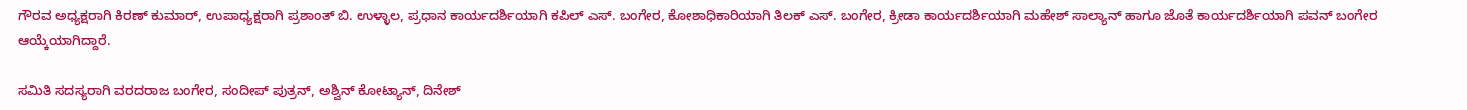ಗೌರವ ಅಧ್ಯಕ್ಷರಾಗಿ ಕಿರಣ್ ಕುಮಾರ್, ಉಪಾಧ್ಯಕ್ಷರಾಗಿ ಪ್ರಶಾಂತ್ ಬಿ. ಉಳ್ಳಾಲ, ಪ್ರಧಾನ ಕಾರ್ಯದರ್ಶಿಯಾಗಿ ಕಪಿಲ್ ಎಸ್. ಬಂಗೇರ, ಕೋಶಾಧಿಕಾರಿಯಾಗಿ ತಿಲಕ್ ಎಸ್. ಬಂಗೇರ, ಕ್ರೀಡಾ ಕಾರ್ಯದರ್ಶಿಯಾಗಿ ಮಹೇಶ್ ಸಾಲ್ಯಾನ್ ಹಾಗೂ ಜೊತೆ ಕಾರ್ಯದರ್ಶಿಯಾಗಿ ಪವನ್ ಬಂಗೇರ ಆಯ್ಕೆಯಾಗಿದ್ದಾರೆ.

ಸಮಿತಿ ಸದಸ್ಯರಾಗಿ ವರದರಾಜ ಬಂಗೇರ, ಸಂದೀಪ್ ಪುತ್ರನ್, ಅಶ್ವಿನ್ ಕೋಟ್ಯಾನ್, ದಿನೇಶ್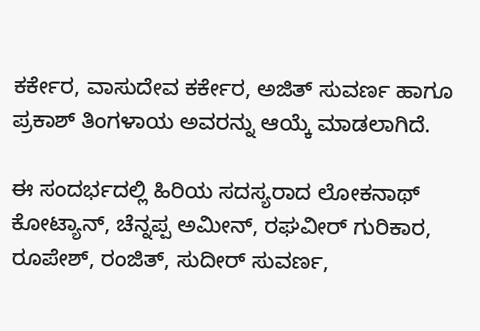ಕರ್ಕೇರ, ವಾಸುದೇವ ಕರ್ಕೇರ, ಅಜಿತ್ ಸುವರ್ಣ ಹಾಗೂ ಪ್ರಕಾಶ್ ತಿಂಗಳಾಯ ಅವರನ್ನು ಆಯ್ಕೆ ಮಾಡಲಾಗಿದೆ.

ಈ ಸಂದರ್ಭದಲ್ಲಿ ಹಿರಿಯ ಸದಸ್ಯರಾದ ಲೋಕನಾಥ್ ಕೋಟ್ಯಾನ್, ಚೆನ್ನಪ್ಪ ಅಮೀನ್, ರಘವೀರ್ ಗುರಿಕಾರ, ರೂಪೇಶ್, ರಂಜಿತ್, ಸುದೀರ್ ಸುವರ್ಣ,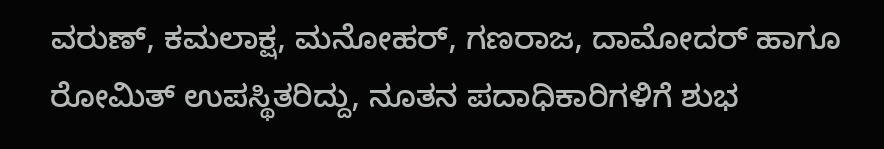ವರುಣ್, ಕಮಲಾಕ್ಷ, ಮನೋಹರ್, ಗಣರಾಜ, ದಾಮೋದರ್ ಹಾಗೂ ರೋಮಿತ್ ಉಪಸ್ಥಿತರಿದ್ದು, ನೂತನ ಪದಾಧಿಕಾರಿಗಳಿಗೆ ಶುಭ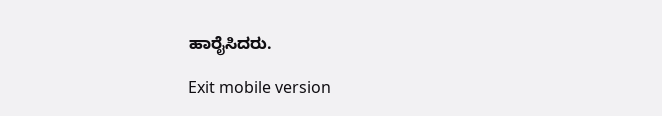ಹಾರೈಸಿದರು.

Exit mobile version